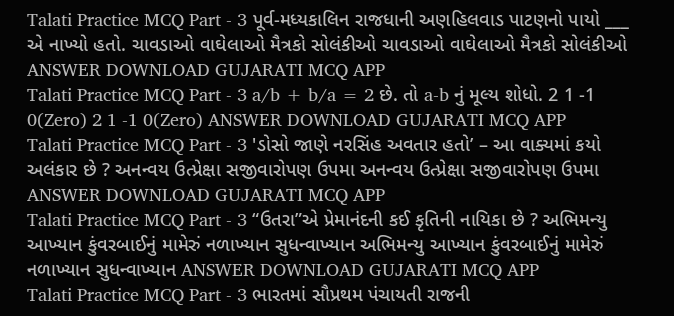Talati Practice MCQ Part - 3 પૂર્વ-મધ્યકાલિન રાજધાની અણહિલવાડ પાટણનો પાયો ___ એ નાખ્યો હતો. ચાવડાઓ વાઘેલાઓ મૈત્રકો સોલંકીઓ ચાવડાઓ વાઘેલાઓ મૈત્રકો સોલંકીઓ ANSWER DOWNLOAD GUJARATI MCQ APP
Talati Practice MCQ Part - 3 a/b + b/a = 2 છે. તો a-b નું મૂલ્ય શોધો. 2 1 -1 0(Zero) 2 1 -1 0(Zero) ANSWER DOWNLOAD GUJARATI MCQ APP
Talati Practice MCQ Part - 3 'ડોસો જાણે નરસિંહ અવતાર હતો’ – આ વાક્યમાં કયો અલંકાર છે ? અનન્વય ઉત્પ્રેક્ષા સજીવારોપણ ઉપમા અનન્વય ઉત્પ્રેક્ષા સજીવારોપણ ઉપમા ANSWER DOWNLOAD GUJARATI MCQ APP
Talati Practice MCQ Part - 3 “ઉતરા”એ પ્રેમાનંદની કઈ કૃતિની નાયિકા છે ? અભિમન્યુ આખ્યાન કુંવરબાઈનું મામેરું નળાખ્યાન સુધન્વાખ્યાન અભિમન્યુ આખ્યાન કુંવરબાઈનું મામેરું નળાખ્યાન સુધન્વાખ્યાન ANSWER DOWNLOAD GUJARATI MCQ APP
Talati Practice MCQ Part - 3 ભારતમાં સૌપ્રથમ પંચાયતી રાજની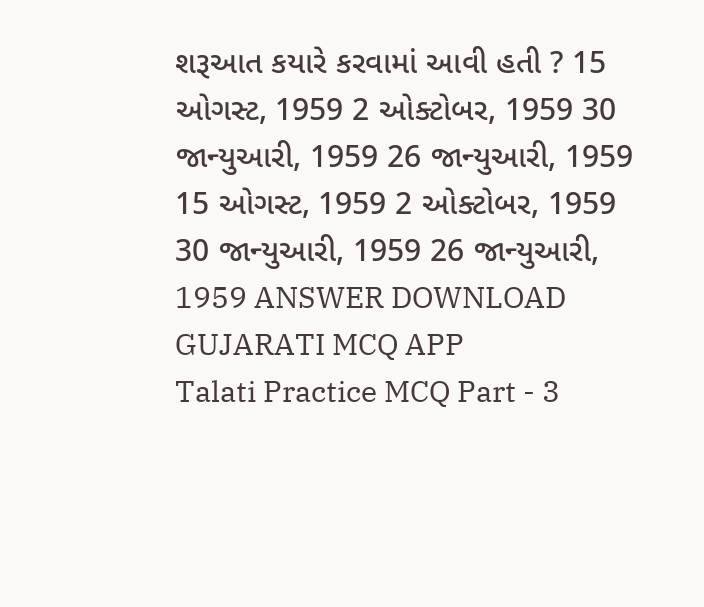શરૂઆત કયારે કરવામાં આવી હતી ? 15 ઓગસ્ટ, 1959 2 ઓક્ટોબર, 1959 30 જાન્યુઆરી, 1959 26 જાન્યુઆરી, 1959 15 ઓગસ્ટ, 1959 2 ઓક્ટોબર, 1959 30 જાન્યુઆરી, 1959 26 જાન્યુઆરી, 1959 ANSWER DOWNLOAD GUJARATI MCQ APP
Talati Practice MCQ Part - 3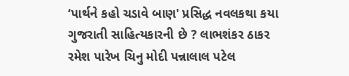‘પાર્થને કહો ચડાવે બાણ' પ્રસિદ્ધ નવલકથા કયા ગુજરાતી સાહિત્યકારની છે ? લાભશંકર ઠાકર રમેશ પારેખ ચિનુ મોદી પન્નાલાલ પટેલ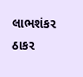લાભશંકર ઠાકર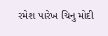રમેશ પારેખ ચિનુ મોદી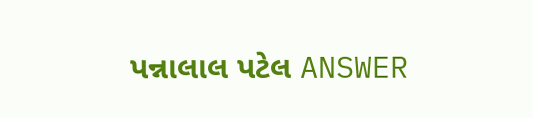પન્નાલાલ પટેલ ANSWER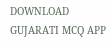DOWNLOAD GUJARATI MCQ APP